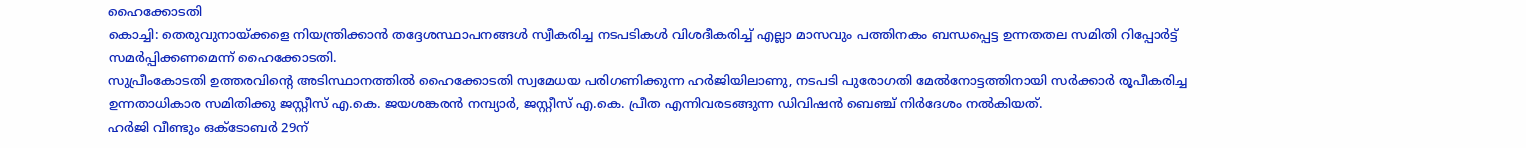ഹൈക്കോടതി
കൊച്ചി: തെരുവുനായ്ക്കളെ നിയന്ത്രിക്കാൻ തദ്ദേശസ്ഥാപനങ്ങൾ സ്വീകരിച്ച നടപടികൾ വിശദീകരിച്ച് എല്ലാ മാസവും പത്തിനകം ബന്ധപ്പെട്ട ഉന്നതതല സമിതി റിപ്പോർട്ട് സമർപ്പിക്കണമെന്ന് ഹൈക്കോടതി.
സുപ്രീംകോടതി ഉത്തരവിന്റെ അടിസ്ഥാനത്തിൽ ഹൈക്കോടതി സ്വമേധയ പരിഗണിക്കുന്ന ഹർജിയിലാണു, നടപടി പുരോഗതി മേൽനോട്ടത്തിനായി സർക്കാർ രൂപീകരിച്ച ഉന്നതാധികാര സമിതിക്കു ജസ്റ്റീസ് എ.കെ. ജയശങ്കരൻ നമ്പ്യാർ, ജസ്റ്റീസ് എ.കെ. പ്രീത എന്നിവരടങ്ങുന്ന ഡിവിഷൻ ബെഞ്ച് നിർദേശം നൽകിയത്.
ഹർജി വീണ്ടും ഒക്ടോബർ 29ന്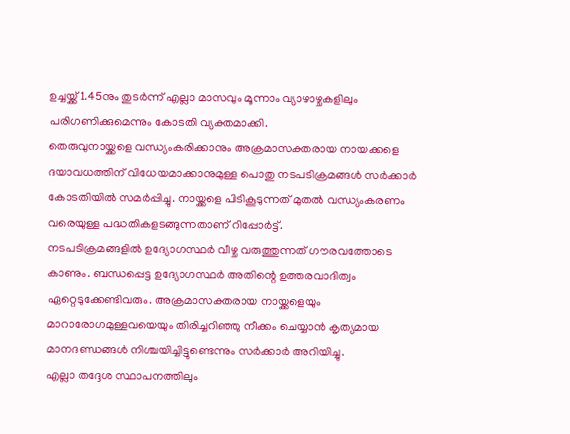ഉച്ചയ്ക്ക് 1.45നും തുടർന്ന് എല്ലാ മാസവും മൂന്നാം വ്യാഴാഴ്ചകളിലും പരിഗണിക്കുമെന്നും കോടതി വ്യക്തമാക്കി.
തെരുവുനായ്ക്കളെ വന്ധ്യംകരിക്കാനും അക്രമാസക്തരായ നായക്കളെ ദയാവധത്തിന് വിധേയമാക്കാനുമുള്ള പൊതു നടപടിക്രമങ്ങൾ സർക്കാർ കോടതിയിൽ സമർപ്പിച്ചു. നായ്ക്കളെ പിടികൂടുന്നത് മുതൽ വന്ധ്യംകരണം വരെയുള്ള പദ്ധതികളടങ്ങുന്നതാണ് റിപ്പോർട്ട്.
നടപടിക്രമങ്ങളിൽ ഉദ്യോഗസ്ഥർ വീഴ്ച വരുത്തുന്നത് ഗൗരവത്തോടെ കാണും. ബന്ധപ്പെട്ട ഉദ്യോഗസ്ഥർ അതിന്റെ ഉത്തരവാദിത്വം ഏറ്റെടുക്കേണ്ടിവരും. അക്രമാസക്തരായ നായ്ക്കളെയും മാറാരോഗമുള്ളവയെയും തിരിച്ചറിഞ്ഞു നീക്കം ചെയ്യാൻ കൃത്യമായ മാനദണ്ഡങ്ങൾ നിശ്ചയിച്ചിട്ടുണ്ടെന്നും സർക്കാർ അറിയിച്ചു.
എല്ലാ തദ്ദേശ സ്ഥാപനത്തിലും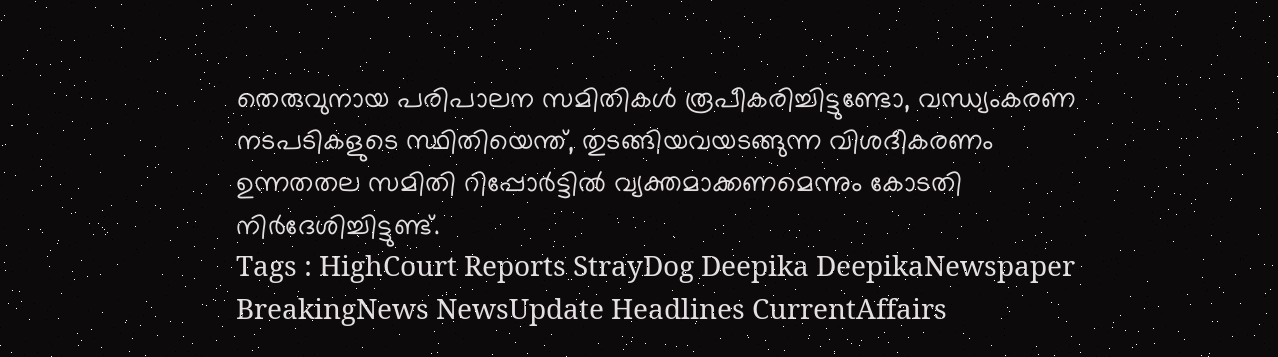തെരുവുനായ പരിപാലന സമിതികൾ രൂപീകരിച്ചിട്ടുണ്ടോ, വന്ധ്യംകരണ നടപടികളുടെ സ്ഥിതിയെന്ത്, തുടങ്ങിയവയടങ്ങുന്ന വിശദീകരണം ഉന്നതതല സമിതി റിപ്പോർട്ടിൽ വ്യക്തമാക്കണമെന്നും കോടതി നിർദേശിച്ചിട്ടുണ്ട്.
Tags : HighCourt Reports StrayDog Deepika DeepikaNewspaper BreakingNews NewsUpdate Headlines CurrentAffairs